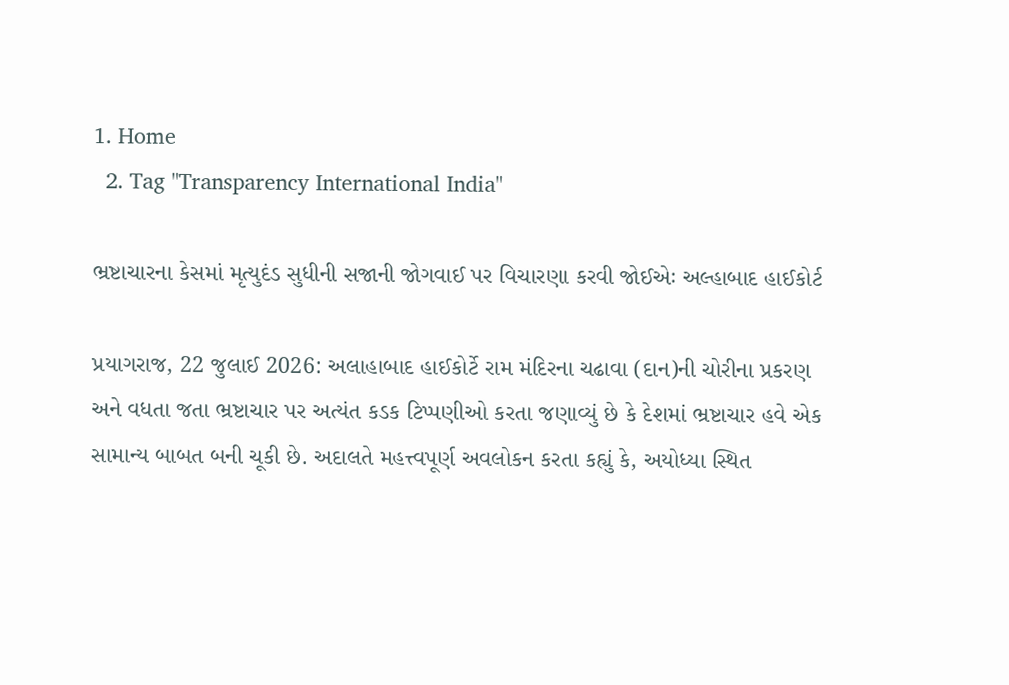1. Home
  2. Tag "Transparency International India"

ભ્રષ્ટાચારના કેસમાં મૃત્યુદંડ સુધીની સજાની જોગવાઈ પર વિચારણા કરવી જોઈએઃ અલ્હાબાદ હાઈકોર્ટ

પ્રયાગરાજ, 22 જુલાઈ 2026: અલાહાબાદ હાઈકોર્ટે રામ મંદિરના ચઢાવા (દાન)ની ચોરીના પ્રકરણ અને વધતા જતા ભ્રષ્ટાચાર પર અત્યંત કડક ટિપ્પણીઓ કરતા જણાવ્યું છે કે દેશમાં ભ્રષ્ટાચાર હવે એક સામાન્ય બાબત બની ચૂકી છે. અદાલતે મહત્ત્વપૂર્ણ અવલોકન કરતા કહ્યું કે, અયોધ્યા સ્થિત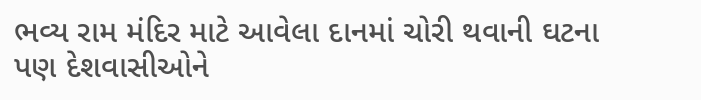ભવ્ય રામ મંદિર માટે આવેલા દાનમાં ચોરી થવાની ઘટના પણ દેશવાસીઓને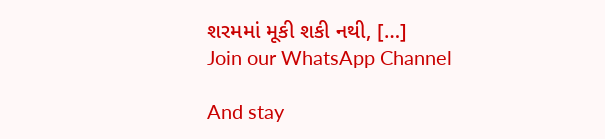શરમમાં મૂકી શકી નથી, […]
Join our WhatsApp Channel

And stay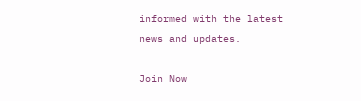informed with the latest news and updates.

Join Now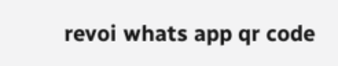revoi whats app qr code